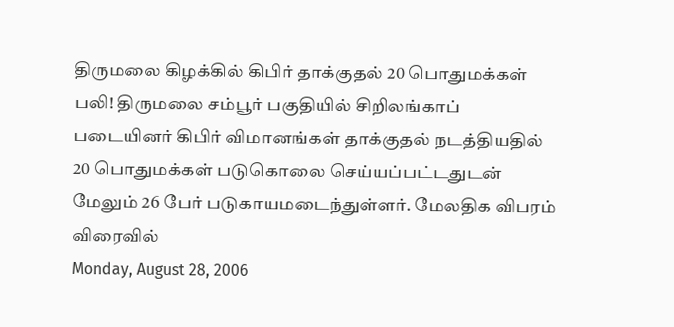திருமலை கிழக்கில் கிபிர் தாக்குதல் 20 பொதுமக்கள் பலி! திருமலை சம்பூர் பகுதியில் சிறிலங்காப் படையினர் கிபிர் விமானங்கள் தாக்குதல் நடத்தியதில் 20 பொதுமக்கள் படுகொலை செய்யப்பட்டதுடன் மேலும் 26 பேர் படுகாயமடைந்துள்ளர். மேலதிக விபரம் விரைவில்
Monday, August 28, 2006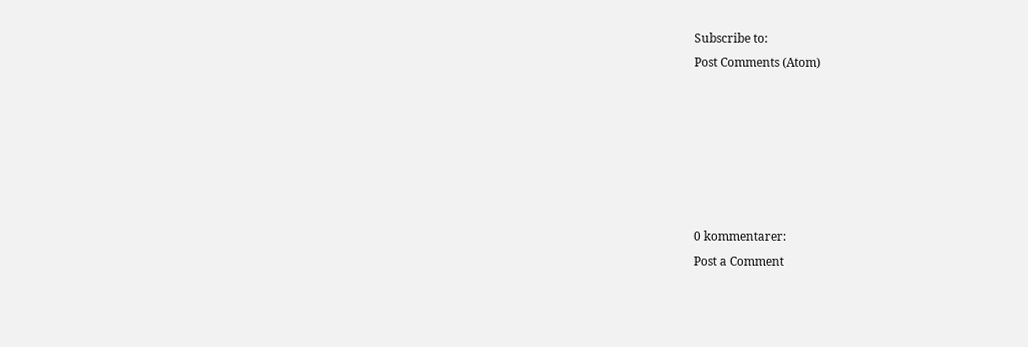Subscribe to:
Post Comments (Atom)






0 kommentarer:
Post a Comment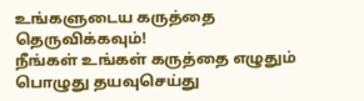உங்களுடைய கருத்தை தெருவிக்கவும்!
நீங்கள் உங்கள் கருத்தை எழுதும் பொழுது தயவுசெய்து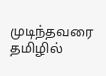முடிந்தவரை தமிழில்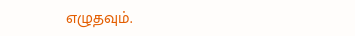எழுதவும்.